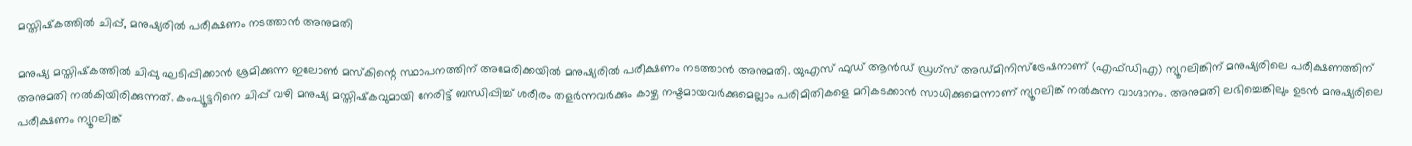മസ്തിഷ്‌കത്തില്‍ ചിപ്പ്, മനുഷ്യരില്‍ പരീക്ഷണം നടത്താന്‍ അനുമതി

മനുഷ്യ മസ്തിഷ്‌കത്തില്‍ ചിപ്പു ഘടിപ്പിക്കാന്‍ ശ്രമിക്കുന്ന ഇലോണ്‍ മസ്‌കിന്റെ സ്ഥാപനത്തിന് അമേരിക്കയില്‍ മനുഷ്യരില്‍ പരീക്ഷണം നടത്താന്‍ അനുമതി. യുഎസ് ഫുഡ് ആന്‍ഡ് ഡ്രഗ്‌സ് അഡ്മിനിസ്‌ട്രേഷനാണ് (എഫ്ഡിഎ) ന്യൂറലിങ്കിന് മനുഷ്യരിലെ പരീക്ഷണത്തിന് അനുമതി നല്‍കിയിരിക്കുന്നത്. കംപ്യൂട്ടറിനെ ചിപ്പ് വഴി മനുഷ്യ മസ്തിഷ്‌കവുമായി നേരിട്ട് ബന്ധിപ്പിച്ച് ശരീരം തളര്‍ന്നവര്‍ക്കും കാഴ്ച നഷ്ടമായവര്‍ക്കുമെല്ലാം പരിമിതികളെ മറികടക്കാന്‍ സാധിക്കുമെന്നാണ് ന്യൂറലിങ്ക് നല്‍കുന്ന വാഗ്ദാനം. അനുമതി ലഭിച്ചെങ്കിലും ഉടന്‍ മനുഷ്യരിലെ പരീക്ഷണം ന്യൂറലിങ്ക്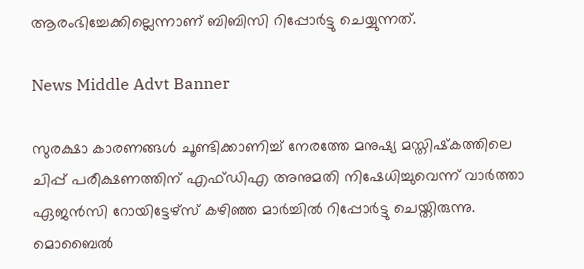ആരംഭിച്ചേക്കില്ലെന്നാണ് ബിബിസി റിപ്പോര്‍ട്ടു ചെയ്യുന്നത്.

News Middle Advt Banner

സുരക്ഷാ കാരണങ്ങള്‍ ചൂണ്ടിക്കാണിച്ച് നേരത്തേ മനുഷ്യ മസ്തിഷ്‌കത്തിലെ ചിപ്പ് പരീക്ഷണത്തിന് എഫ്ഡിഎ അനുമതി നിഷേധിച്ചുവെന്ന് വാര്‍ത്താ ഏജന്‍സി റോയിട്ടേഴ്‌സ് കഴിഞ്ഞ മാര്‍ച്ചില്‍ റിപ്പോര്‍ട്ടു ചെയ്തിരുന്നു. മൊബൈല്‍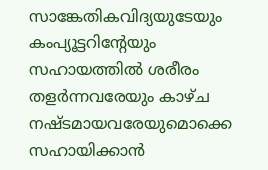സാങ്കേതികവിദ്യയുടേയും കംപ്യൂട്ടറിന്റേയും സഹായത്തില്‍ ശരീരം തളര്‍ന്നവരേയും കാഴ്ച നഷ്ടമായവരേയുമൊക്കെ സഹായിക്കാന്‍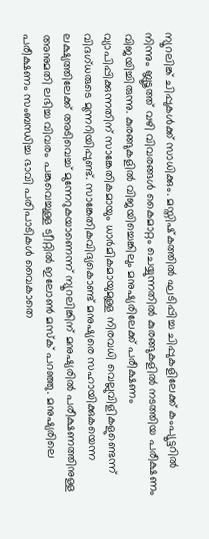ന്യൂറലിങ്ക് ചിപ്പുകള്‍ക്ക് സാധിക്കും. മസ്തിഷ്‌കത്തില്‍ ഘടിപ്പിച്ച ചിപ്പുകളിലേക്ക് കംപ്യൂട്ടറില്‍ നിന്നും ബ്ലൂടൂത്ത് വഴി വിവരങ്ങള്‍ കൈമാറ്റം ചെയ്യുന്നതില്‍ കുരങ്ങുകളില്‍ നടത്തിയ പരീക്ഷണം വിജയിച്ചിരുന്നു. കുരങ്ങുകളില്‍ വിജയിച്ചെങ്കിലും മനുഷ്യരിലേക്ക് പരീക്ഷണം വ്യാപിപ്പിക്കുന്നതിന് സാങ്കേതികമായും ധാര്‍മികമായുമുള്ള നിരവധി വെല്ലുവിളികളുണ്ടെന്ന് വിദഗ്ധരുടെ മുന്നറിയിപ്പുണ്ട്. സാങ്കേതികവിദ്യകൊണ്ട് മനുഷ്യരെ സഹായിക്കുകയെന്ന ലക്ഷ്യത്തിലേക്ക് അടിവെച്ച് മുന്നേറുകയാണെന്ന് ന്യൂറലിങ്കിന് മനുഷ്യരില്‍ പരീക്ഷണത്തിനുള്ള അനുമതി ലഭിച്ച വിവരം പങ്കുവെച്ചുള്ള ട്വീറ്റില്‍ ഇലോണ്‍ മസ്‌ക് പറഞ്ഞു. മനുഷ്യരിലെ പരീക്ഷണം സംബന്ധിച്ച ഭാവി പരിപാടികള്‍ വൈകാതെ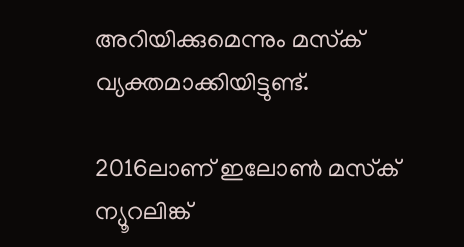അറിയിക്കുമെന്നും മസ്‌ക് വ്യക്തമാക്കിയിട്ടുണ്ട്.

2016ലാണ് ഇലോണ്‍ മസ്‌ക് ന്യൂറലിങ്ക്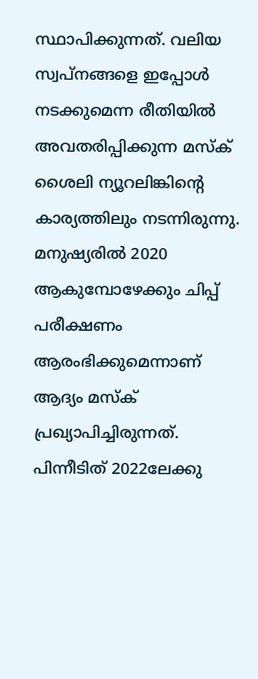സ്ഥാപിക്കുന്നത്. വലിയ സ്വപ്‌നങ്ങളെ ഇപ്പോള്‍ നടക്കുമെന്ന രീതിയില്‍ അവതരിപ്പിക്കുന്ന മസ്‌ക് ശൈലി ന്യൂറലിങ്കിന്റെ കാര്യത്തിലും നടന്നിരുന്നു. മനുഷ്യരില്‍ 2020 ആകുമ്പോഴേക്കും ചിപ്പ് പരീക്ഷണം ആരംഭിക്കുമെന്നാണ് ആദ്യം മസ്‌ക് പ്രഖ്യാപിച്ചിരുന്നത്. പിന്നീടിത് 2022ലേക്കു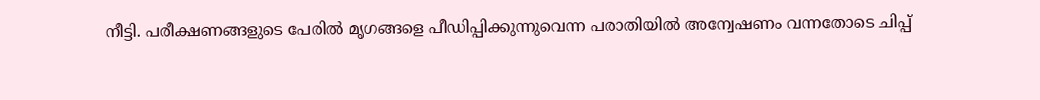നീട്ടി. പരീക്ഷണങ്ങളുടെ പേരില്‍ മൃഗങ്ങളെ പീഡിപ്പിക്കുന്നുവെന്ന പരാതിയില്‍ അന്വേഷണം വന്നതോടെ ചിപ്പ്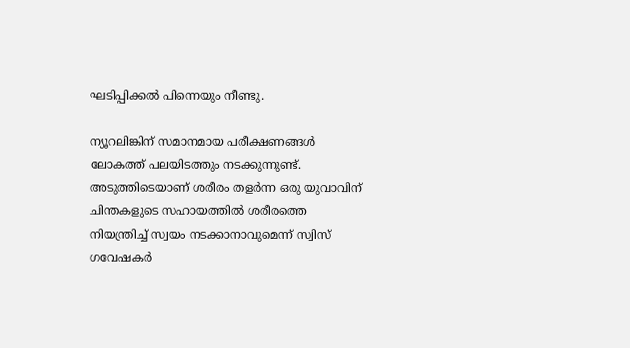ഘടിപ്പിക്കല്‍ പിന്നെയും നീണ്ടു.

ന്യൂറലിങ്കിന് സമാനമായ പരീക്ഷണങ്ങള്‍ ലോകത്ത് പലയിടത്തും നടക്കുന്നുണ്ട്. അടുത്തിടെയാണ് ശരീരം തളര്‍ന്ന ഒരു യുവാവിന് ചിന്തകളുടെ സഹായത്തില്‍ ശരീരത്തെ നിയന്ത്രിച്ച് സ്വയം നടക്കാനാവുമെന്ന് സ്വിസ് ഗവേഷകര്‍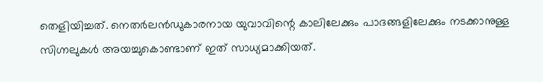തെളിയിച്ചത്. നെതര്‍ലൻഡുകാരനായ യുവാവിന്റെ കാലിലേക്കും പാദങ്ങളിലേക്കും നടക്കാനുള്ള സിഗ്നലുകള്‍ അയച്ചുകൊണ്ടാണ് ഇത് സാധ്യമാക്കിയത്.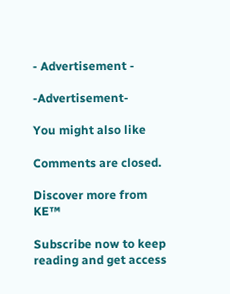- Advertisement -

-Advertisement-

You might also like

Comments are closed.

Discover more from KE™

Subscribe now to keep reading and get access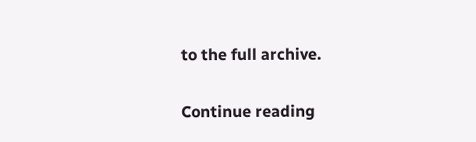to the full archive.

Continue reading